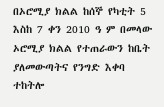በኦሮሚያ ክልል ከሰኞ የካቲት 5 እስከ 7 ቀን 2010 ዓ ም በመላው ኦሮሚያ ክልል የተጠራውን ከቤት ያለመውጣትና የንግድ እቀባ ተከትሎ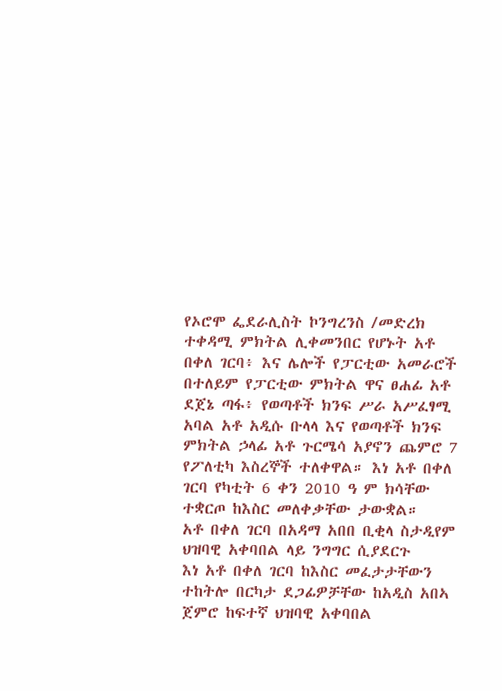የኦሮሞ ፌደራሊስት ኮንግረንስ /መድረክ ተቀዳሚ ምክትል ሊቀመንበር የሆኑት አቶ በቀለ ገርባ፥ እና ሌሎች የፓርቲው አመራሮች በተለይም የፓርቲው ምክትል ዋና ፀሐፊ አቶ ደጀኔ ጣፋ፥ የወጣቶች ክንፍ ሥራ አሥፈፃሚ አባል አቶ አዲሱ ቡላላ እና የወጣቶች ክንፍ ምክትል ኃላፊ አቶ ጉርሜሳ አያኖን ጨምሮ 7 የፖለቲካ እስረኞች ተለቀዋል። እነ አቶ በቀለ ገርባ የካቲት 6 ቀን 2010 ዓ ም ክሳቸው ተቋርጦ ከእስር መለቀቃቸው ታውቋል።
አቶ በቀለ ገርባ በአዳማ አበበ ቢቂላ ስታዲየም ህዝባዊ አቀባበል ላይ ንግግር ሲያደርጉ
እነ አቶ በቀለ ገርባ ከእስር መፈታታቸውን ተከትሎ በርካታ ደጋፊዎቻቸው ከአዲስ አበኣ ጀምሮ ከፍተኛ ህዝባዊ አቀባበል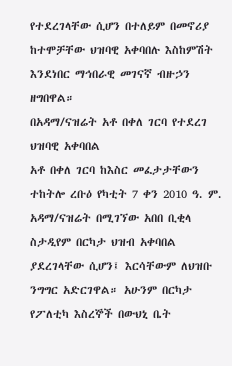የተደረገላቸው ሲሆን በተለይም በመኖሪያ ከተሞቻቸው ህዝባዊ አቀባበሉ እስከምሽት እንደነበር ማኅበራዊ መገናኛ ብዙኃን ዘግበዋል።
በአዳማ/ናዝሬት አቶ በቀለ ገርባ የተደረገ ህዝባዊ አቀባበል
አቶ በቀለ ገርባ ከእስር መፈታታቸውን ተከትሎ ረቡዕ የካቲት 7 ቀን 2010 ዓ. ም. አዳማ/ናዝሬት በሚገኘው አበበ ቢቂላ ስታዲየም በርካታ ህዝብ አቀባበል ያደረገላቸው ሲሆን፤ እርሳቸውም ለህዝቡ ንግግር አድርገዋል። አሁንም በርካታ የፖለቲካ እስረኞች በውህኒ ቤት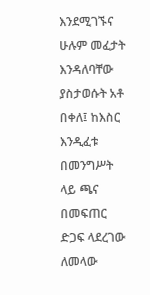እንደሚገኙና ሁሉም መፈታት እንዳለባቸው ያስታወሱት አቶ በቀለ፤ ከእስር እንዲፈቱ በመንግሥት ላይ ጫና በመፍጠር ድጋፍ ላደረገው ለመላው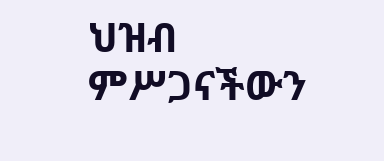ህዝብ ምሥጋናችውን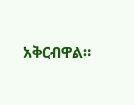አቅርብዋል።